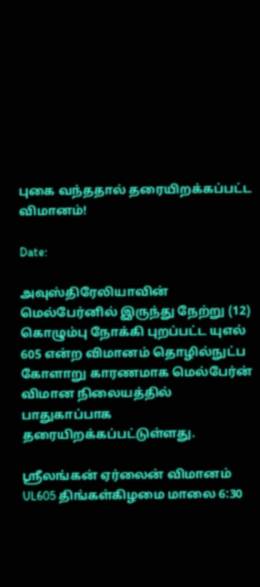புகை வந்ததால் தரையிறக்கப்பட்ட விமானம்!

Date:

அவுஸ்திரேலியாவின் மெல்பேர்னில் இருந்து நேற்று (12) கொழும்பு நோக்கி புறப்பட்ட யுஎல் 605 என்ற விமானம் தொழில்நுட்ப கோளாறு காரணமாக மெல்பேர்ன் விமான நிலையத்தில் பாதுகாப்பாக தரையிறக்கப்பட்டுள்ளது.

ஸ்ரீலங்கன் ஏர்லைன் விமானம் UL605 திங்கள்கிழமை மாலை 6:30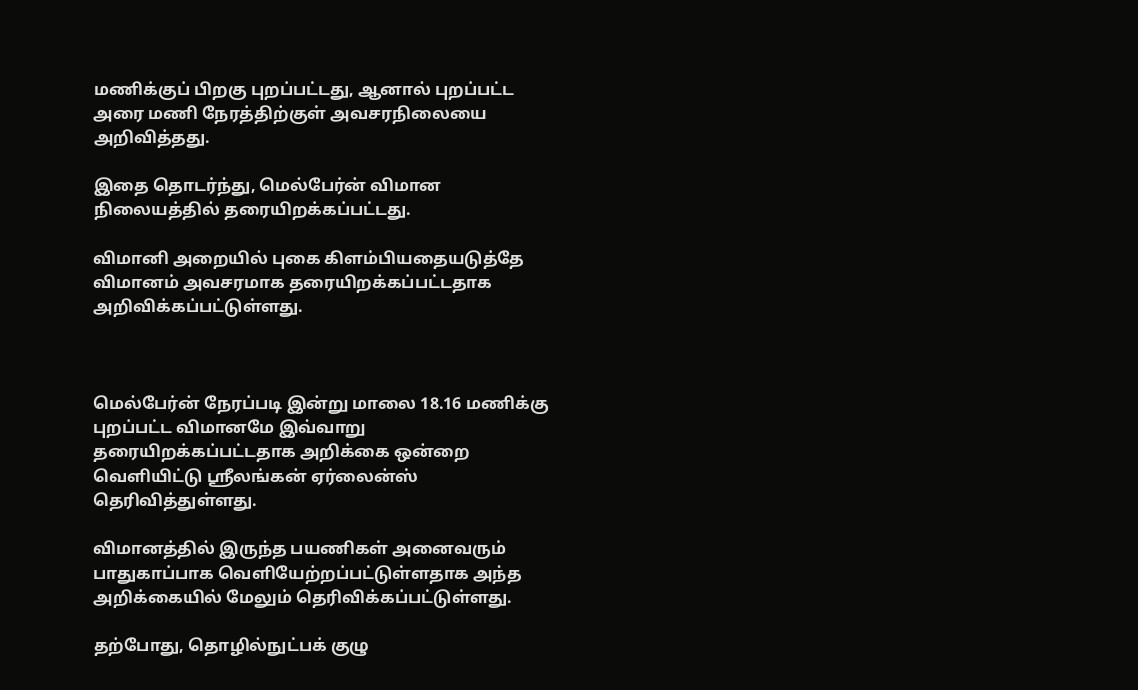மணிக்குப் பிறகு புறப்பட்டது, ஆனால் புறப்பட்ட அரை மணி நேரத்திற்குள் அவசரநிலையை அறிவித்தது.

இதை தொடர்ந்து, மெல்பேர்ன் விமான நிலையத்தில் தரையிறக்கப்பட்டது.

விமானி அறையில் புகை கிளம்பியதையடுத்தே விமானம் அவசரமாக தரையிறக்கப்பட்டதாக அறிவிக்கப்பட்டுள்ளது.



மெல்பேர்ன் நேரப்படி இன்று மாலை 18.16 மணிக்கு புறப்பட்ட விமானமே இவ்வாறு தரையிறக்கப்பட்டதாக அறிக்கை ஒன்றை வௌியிட்டு ஸ்ரீலங்கன் ஏர்லைன்ஸ் தெரிவித்துள்ளது.

விமானத்தில் இருந்த பயணிகள் அனைவரும் பாதுகாப்பாக வௌியேற்றப்பட்டுள்ளதாக அந்த அறிக்கையில் மேலும் தெரிவிக்கப்பட்டுள்ளது.

தற்போது, தொழில்நுட்பக் குழு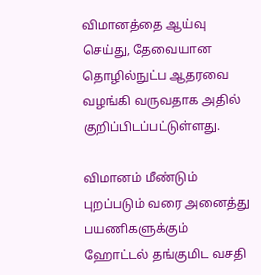விமானத்தை ஆய்வு செய்து, தேவையான தொழில்நுட்ப ஆதரவை வழங்கி வருவதாக அதில் குறிப்பிடப்பட்டுள்ளது.

விமானம் மீண்டும் புறப்படும் வரை அனைத்து பயணிகளுக்கும் ஹோட்டல் தங்குமிட வசதி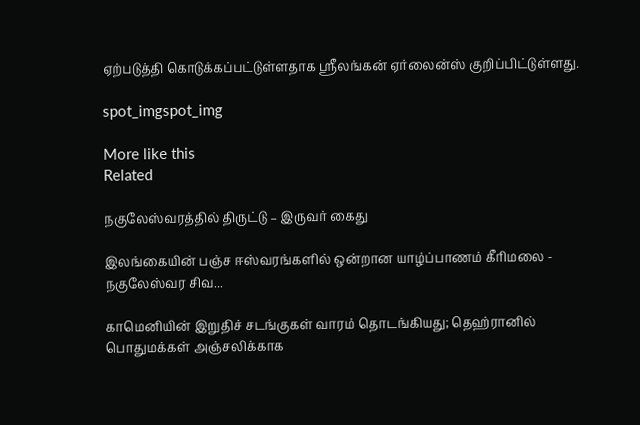ஏற்படுத்தி கொடுக்கப்பட்டுள்ளதாக ஸ்ரீலங்கன் ஏர்லைன்ஸ் குறிப்பிட்டுள்ளது.

spot_imgspot_img

More like this
Related

நகுலேஸ்வரத்தில் திருட்டு – இருவர் கைது

இலங்கையின் பஞ்ச ஈஸ்வரங்களில் ஒன்றான யாழ்ப்பாணம் கீரிமலை - நகுலேஸ்வர சிவ...

காமெனியின் இறுதிச் சடங்குகள் வாரம் தொடங்கியது; தெஹ்ரானில் பொதுமக்கள் அஞ்சலிக்காக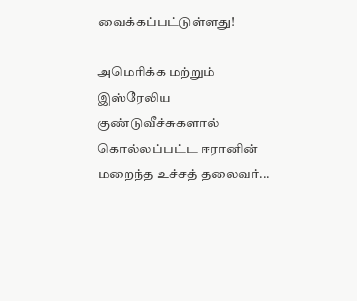வைக்கப்பட்டுள்ளது!

அமெரிக்க மற்றும் இஸ்ரேலிய குண்டுவீச்சுகளால் கொல்லப்பட்ட ஈரானின் மறைந்த உச்சத் தலைவர்...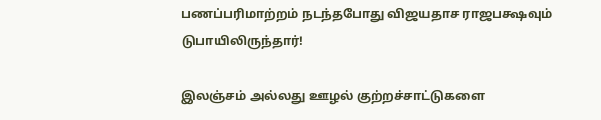பணப்பரிமாற்றம் நடந்தபோது விஜயதாச ராஜபக்ஷவும் டுபாயிலிருந்தார்!

இலஞ்சம் அல்லது ஊழல் குற்றச்சாட்டுகளை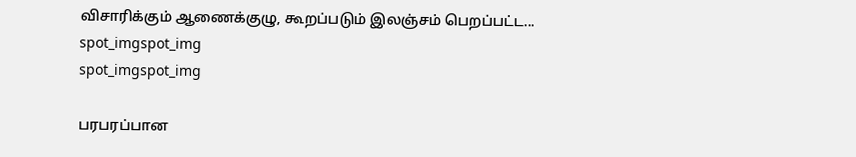விசாரிக்கும் ஆணைக்குழு, கூறப்படும் இலஞ்சம் பெறப்பட்ட...
spot_imgspot_img
spot_imgspot_img

பரபரப்பான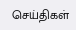செய்திகள்